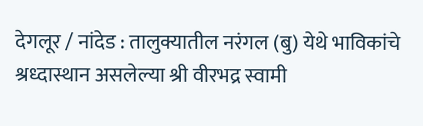देगलूर / नांदेड : तालुक्यातील नरंगल (बु) येथे भाविकांचे श्रध्दास्थान असलेल्या श्री वीरभद्र स्वामी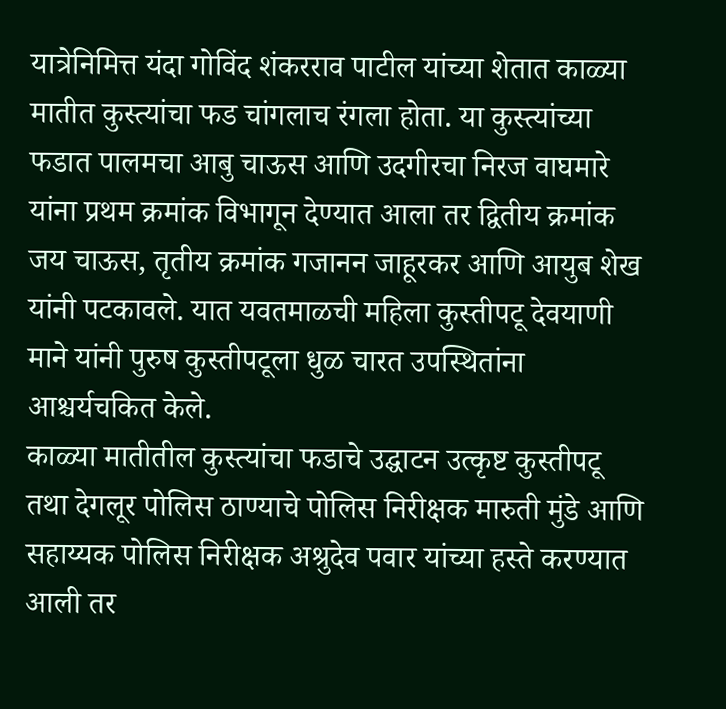यात्रेनिमित्त यंदा गोविंद शंकरराव पाटील यांच्या शेतात काळ्या मातीत कुस्त्यांचा फड चांगलाच रंगला होता. या कुस्त्यांच्या फडात पालमचा आबु चाऊस आणि उदगीरचा निरज वाघमारे यांना प्रथम क्रमांक विभागून देण्यात आला तर द्वितीय क्रमांक जय चाऊस, तृतीय क्रमांक गजानन जाहूरकर आणि आयुब शेख यांनी पटकावले. यात यवतमाळची महिला कुस्तीपटू देवयाणी माने यांनी पुरुष कुस्तीपटूला धुळ चारत उपस्थितांना आश्चर्यचकित केले.
काळ्या मातीतील कुस्त्यांचा फडाचे उद्घाटन उत्कृष्ट कुस्तीपटू तथा देगलूर पोलिस ठाण्याचे पोलिस निरीक्षक मारुती मुंडे आणि सहाय्यक पोलिस निरीक्षक अश्रुदेव पवार यांच्या हस्ते करण्यात आली तर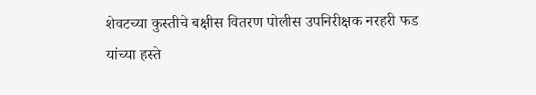शेवटच्या कुस्तीचे बक्षीस वितरण पोलीस उपनिरीक्षक नरहरी फड यांच्या हस्ते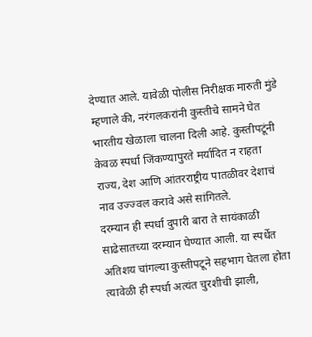देण्यात आले. यावेळी पोलीस निरीक्षक मारुती मुंडे म्हणाले की, नरंगलकरांनी कुस्तीचे सामने घेत भारतीय खेळाला चालना दिली आहे. कुस्तीपटूंनी केवळ स्पर्धा जिंकण्यापुरते मर्यादित न राहता राज्य, देश आणि आंतरराष्ट्रीय पातळीवर देशाचं नाव उज्ज्वल करावे असे सांगितले.
दरम्यान ही स्पर्धा दुपारी बारा ते सायंकाळी साढेसातच्या दरम्यान घेण्यात आली. या स्पर्धेत अतिशय चांगल्या कुस्तीपटूने सहभाग घेतला होता त्यावेळी ही स्पर्धा अत्यंत चुरशीची झाली,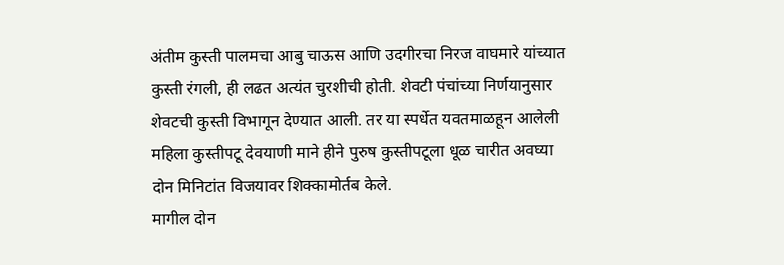अंतीम कुस्ती पालमचा आबु चाऊस आणि उदगीरचा निरज वाघमारे यांच्यात कुस्ती रंगली, ही लढत अत्यंत चुरशीची होती. शेवटी पंचांच्या निर्णयानुसार शेवटची कुस्ती विभागून देण्यात आली. तर या स्पर्धेत यवतमाळहून आलेली महिला कुस्तीपटू देवयाणी माने हीने पुरुष कुस्तीपटूला धूळ चारीत अवघ्या दोन मिनिटांत विजयावर शिक्कामोर्तब केले.
मागील दोन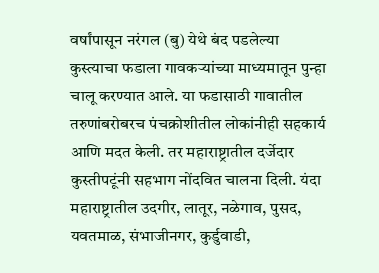वर्षांपासून नरंगल (बु) येथे बंद पडलेल्या कुस्त्याचा फडाला गावकऱ्यांच्या माध्यमातून पुन्हा चालू करण्यात आले. या फडासाठी गावातील तरुणांबरोबरच पंचक्रोशीतील लोकांनीही सहकार्य आणि मदत केली. तर महाराष्ट्रातील दर्जेदार कुस्तीपटूंनी सहभाग नोंदवित चालना दिली. यंदा महाराष्ट्रातील उदगीर, लातूर, नळेगाव, पुसद, यवतमाळ, संभाजीनगर, कुर्डुवाडी,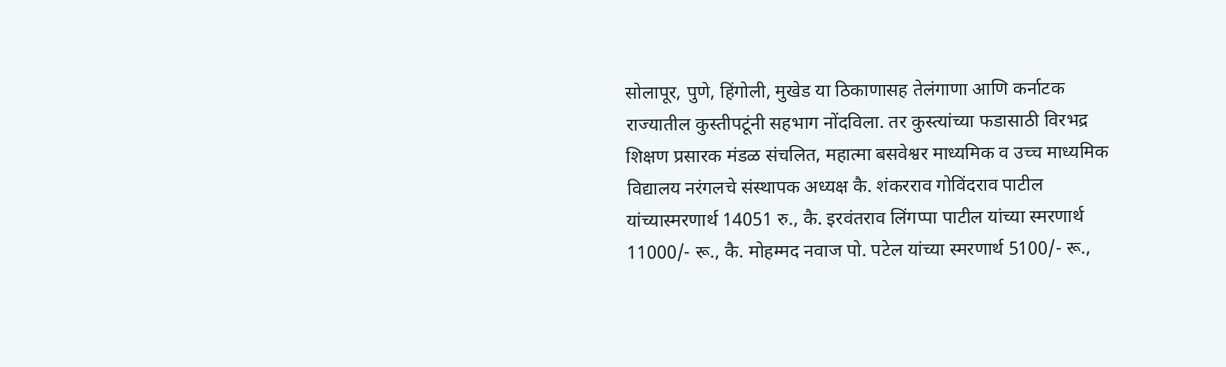सोलापूर, पुणे, हिंगोली, मुखेड या ठिकाणासह तेलंगाणा आणि कर्नाटक राज्यातील कुस्तीपटूंनी सहभाग नोंदविला. तर कुस्त्यांच्या फडासाठी विरभद्र शिक्षण प्रसारक मंडळ संचलित, महात्मा बसवेश्वर माध्यमिक व उच्च माध्यमिक विद्यालय नरंगलचे संस्थापक अध्यक्ष कै. शंकरराव गोविंदराव पाटील यांच्यास्मरणार्थ 14051 रु., कै. इरवंतराव लिंगप्पा पाटील यांच्या स्मरणार्थ 11000/- रू., कै. मोहम्मद नवाज पो. पटेल यांच्या स्मरणार्थ 5100/- रू.,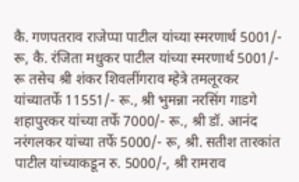कै. गणपतराव राजेप्पा पाटील यांच्या स्मरणार्थ 5001/- रू, कै. रंजिता मधुकर पाटील यांच्या स्मरणार्थ 5001/- रू तसेच श्री शंकर शिवलींगराव म्हेत्रे तमलूरकर यांच्यातर्फे 11551/- रू., श्री भुमन्ना नरसिंग गाडगे शहापुरकर यांच्या तर्फे 7000/- रू., श्री डॉ. आनंद नरंगलकर यांच्या तर्फे 5000/- रू, श्री. सतीश तारकांत पाटील यांच्याकडून रु. 5000/-, श्री रामराव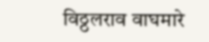विठ्ठलराव वाघमारे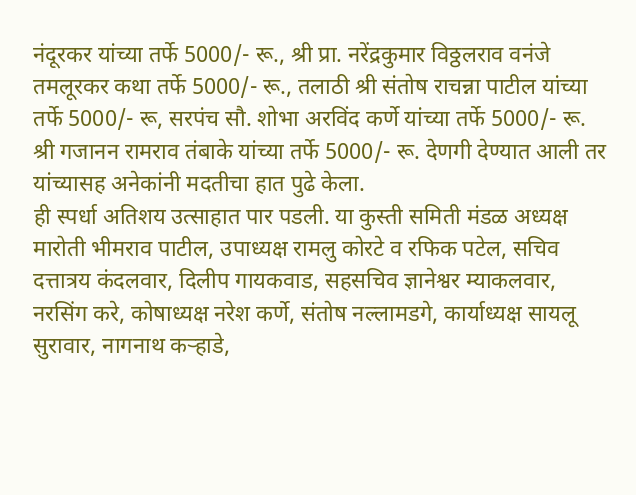नंदूरकर यांच्या तर्फे 5000/- रू., श्री प्रा. नरेंद्रकुमार विठ्ठलराव वनंजे तमलूरकर कथा तर्फे 5000/- रू., तलाठी श्री संतोष राचन्ना पाटील यांच्या तर्फे 5000/- रू, सरपंच सौ. शोभा अरविंद कर्णे यांच्या तर्फे 5000/- रू. श्री गजानन रामराव तंबाके यांच्या तर्फे 5000/- रू. देणगी देण्यात आली तर यांच्यासह अनेकांनी मदतीचा हात पुढे केला.
ही स्पर्धा अतिशय उत्साहात पार पडली. या कुस्ती समिती मंडळ अध्यक्ष मारोती भीमराव पाटील, उपाध्यक्ष रामलु कोरटे व रफिक पटेल, सचिव दत्तात्रय कंदलवार, दिलीप गायकवाड, सहसचिव ज्ञानेश्वर म्याकलवार, नरसिंग करे, कोषाध्यक्ष नरेश कर्णे, संतोष नल्लामडगे, कार्याध्यक्ष सायलू सुरावार, नागनाथ कऱ्हाडे,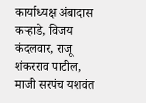कार्याध्यक्ष अंबादास कऱ्हाडे, विजय कंदलवार, राजू शंकरराव पाटील, माजी सरपंच यशवंत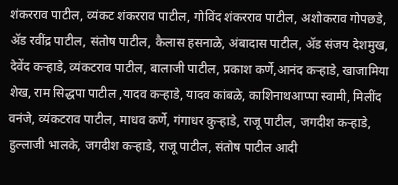शंकरराव पाटील, व्यंकट शंकरराव पाटील, गोविंद शंकरराव पाटील, अशोकराव गोपछडे, ॲड रवींद्र पाटील, संतोष पाटील, कैलास हसनाळे, अंबादास पाटील, ॲड संजय देशमुख, देवेंद कऱ्हाडे, व्यंकटराव पाटील, बालाजी पाटील, प्रकाश कर्णे,आनंद कऱ्हाडे, खाजामिया शेख, राम सिद्धपा पाटील ,यादव कऱ्हाडे, यादव कांबळे, काशिनाथआप्पा स्वामी, मिलींद वनंजे, व्यंकटराव पाटील, माधव कर्णे, गंगाधर कुऱ्हाडे, राजू पाटील, जगदीश कऱ्हाडे, हुल्लाजी भालके, जगदीश कऱ्हाडे, राजू पाटील, संतोष पाटील आदी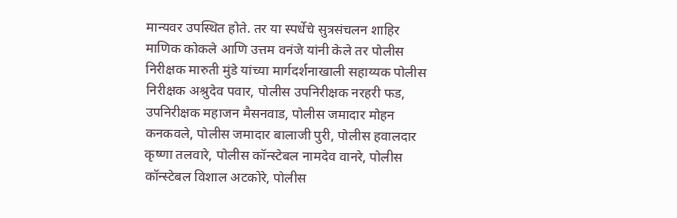मान्यवर उपस्थित होते. तर या स्पर्धेचे सुत्रसंचलन शाहिर माणिक कोकले आणि उत्तम वनंजे यांनी केले तर पोलीस निरीक्षक मारुती मुंडे यांच्या मार्गदर्शनाखाली सहाय्यक पोलीस निरीक्षक अश्रुदेव पवार, पोलीस उपनिरीक्षक नरहरी फड, उपनिरीक्षक महाजन मैसनवाड, पोलीस जमादार मोहन कनकवले, पोलीस जमादार बालाजी पुरी, पोलीस हवालदार कृष्णा तलवारे, पोलीस कॉन्स्टेबल नामदेव वानरे, पोलीस कॉन्स्टेबल विशाल अटकोरे, पोलीस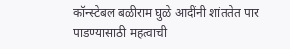कॉन्स्टेबल बळीराम घुळे आदींनी शांततेत पार पाडण्यासाठी महत्वाची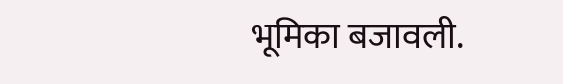भूमिका बजावली.